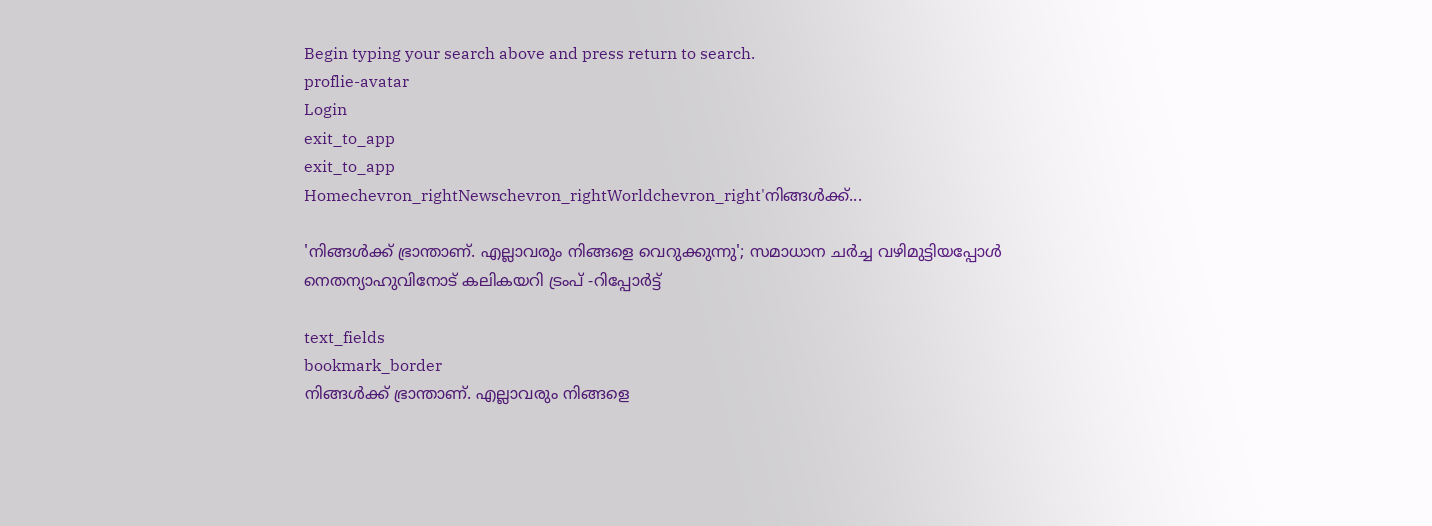Begin typing your search above and press return to search.
proflie-avatar
Login
exit_to_app
exit_to_app
Homechevron_rightNewschevron_rightWorldchevron_right'നിങ്ങൾക്ക്...

'നിങ്ങൾക്ക് ഭ്രാന്താണ്. എല്ലാവരും നിങ്ങളെ വെറുക്കുന്നു'; സമാധാന ചർച്ച വഴിമുട്ടിയപ്പോൾ നെതന്യാഹുവിനോട് കലികയറി ട്രംപ് -റിപ്പോർട്ട്

text_fields
bookmark_border
നിങ്ങൾക്ക് ഭ്രാന്താണ്. എല്ലാവരും നിങ്ങളെ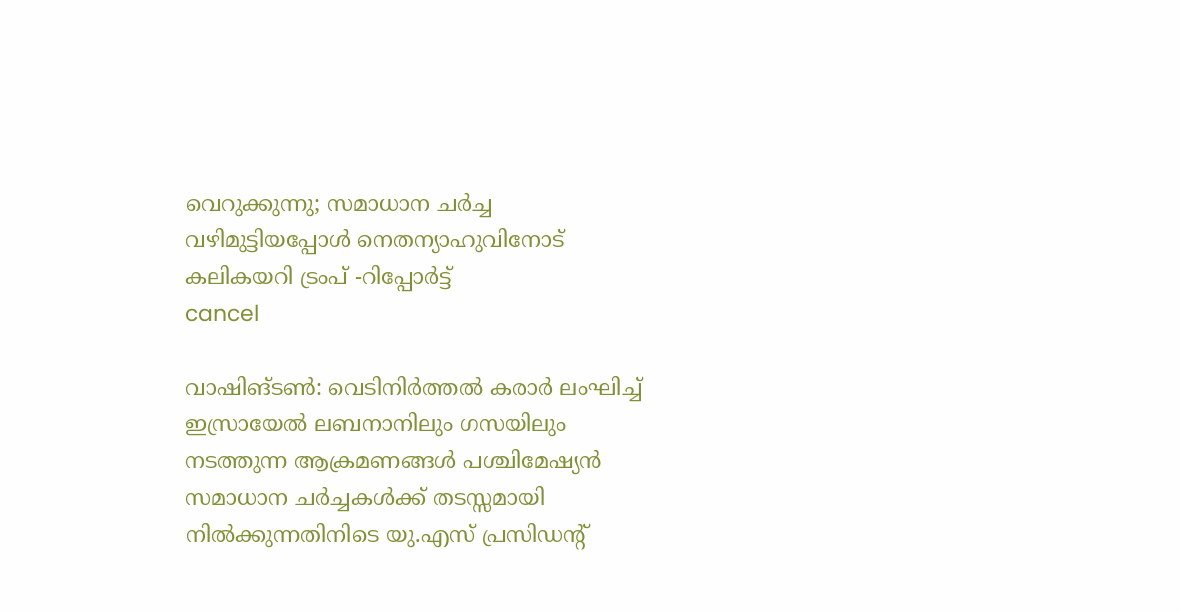വെറുക്കുന്നു; സമാധാന ചർച്ച വഴിമുട്ടിയപ്പോൾ നെതന്യാഹുവിനോട് കലികയറി ട്രംപ് -റിപ്പോർട്ട്
cancel

വാഷിങ്ടൺ: വെടിനിർത്തൽ കരാർ ലംഘിച്ച് ഇസ്രായേൽ ലബനാനിലും ഗസയിലും നടത്തുന്ന ആക്രമണങ്ങൾ പശ്ചിമേഷ്യൻ സമാധാന ചർച്ചകൾക്ക് തടസ്സമായി നിൽക്കുന്നതിനിടെ യു.എസ് പ്രസിഡന്റ്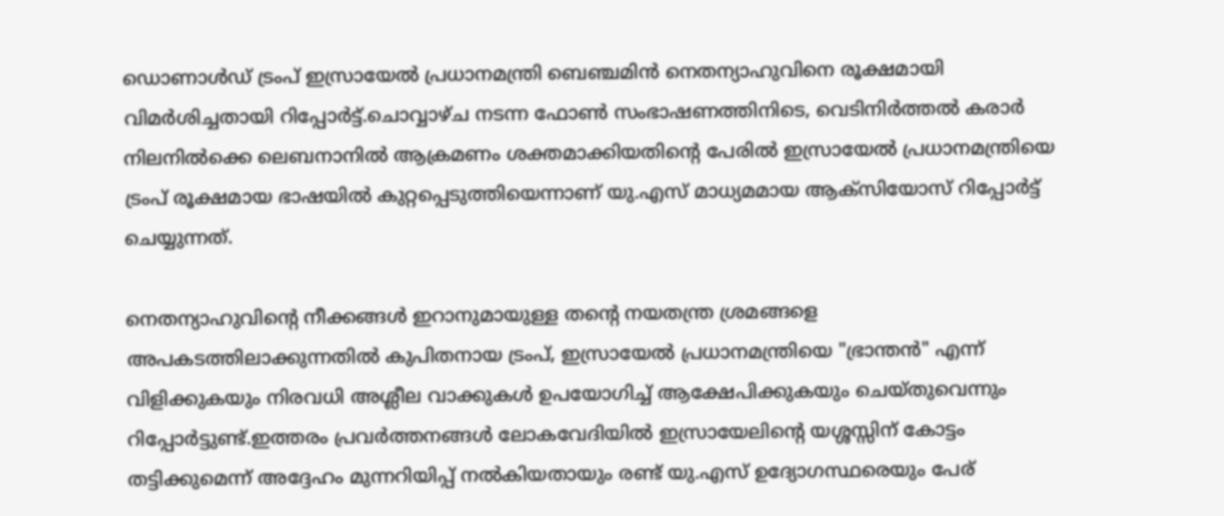ഡൊണാൾഡ് ട്രംപ് ഇസ്രായേൽ പ്രധാനമന്ത്രി ബെഞ്ചമിൻ നെതന്യാഹുവിനെ രൂക്ഷമായി വിമർശിച്ചതായി റിപ്പോർട്ട്.ചൊവ്വാഴ്ച നടന്ന ഫോൺ സംഭാഷണത്തിനിടെ, വെടിനിർത്തൽ കരാർ നിലനിൽക്കെ ലെബനാനിൽ ആക്രമണം ശക്തമാക്കിയതിന്‍റെ പേരിൽ ഇസ്രായേൽ പ്രധാനമന്ത്രിയെ ട്രംപ് രൂക്ഷമായ ഭാഷയിൽ കുറ്റപ്പെടുത്തിയെന്നാണ് യു.എസ് മാധ്യമമായ ആക്സിയോസ് റിപ്പോർട്ട് ചെയ്യുന്നത്.

നെതന്യാഹുവിന്റെ നീക്കങ്ങൾ ഇറാനുമായുള്ള തന്റെ നയതന്ത്ര ശ്രമങ്ങളെ അപകടത്തിലാക്കുന്നതിൽ കുപിതനായ ട്രംപ്, ഇസ്രായേൽ പ്രധാനമന്ത്രിയെ "ഭ്രാന്തൻ" എന്ന് വിളിക്കുകയും നിരവധി അശ്ലീല വാക്കുകൾ ഉപയോഗിച്ച് ആക്ഷേപിക്കുകയും ചെയ്തുവെന്നും റിപ്പോർട്ടുണ്ട്.ഇത്തരം പ്രവർത്തനങ്ങൾ ലോകവേദിയിൽ ഇസ്രായേലിന്റെ യശ്ശസ്സിന് കോട്ടം തട്ടിക്കുമെന്ന് അദ്ദേഹം മുന്നറിയിപ്പ് നൽകിയതായും രണ്ട് യു.എസ് ഉദ്യോഗസ്ഥരെയും പേര്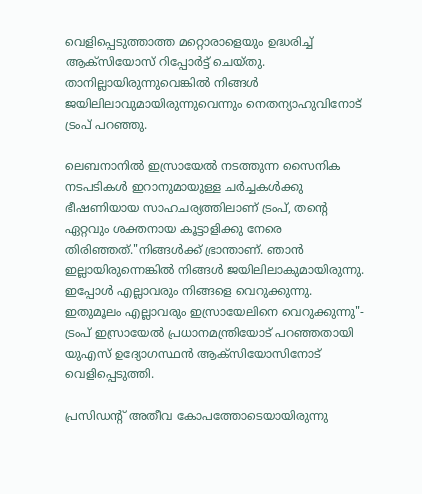വെളിപ്പെടുത്താത്ത മറ്റൊരാളെയും ഉദ്ധരിച്ച് ആക്സിയോസ് റിപ്പോർട്ട് ചെയ്തു. താനില്ലായിരുന്നുവെങ്കിൽ നിങ്ങൾ ജയിലിലാവുമായിരുന്നുവെന്നും നെതന്യാഹുവിനോട് ട്രംപ് പറഞ്ഞു.

ലെബനാനിൽ ഇസ്രായേൽ നടത്തുന്ന സൈനിക നടപടികൾ ഇറാനുമായുള്ള ചർച്ചകൾക്കു ഭീഷണിയായ സാഹചര്യത്തിലാണ് ട്രംപ്, തന്‍റെ ഏറ്റവും ശക്തനായ കൂട്ടാളിക്കു നേരെ തിരിഞ്ഞത്."നിങ്ങൾക്ക് ഭ്രാന്താണ്. ഞാൻ ഇല്ലായിരുന്നെങ്കിൽ നിങ്ങൾ ജയിലിലാകുമായിരുന്നു. ഇപ്പോൾ എല്ലാവരും നിങ്ങളെ വെറുക്കുന്നു. ഇതുമൂലം എല്ലാവരും ഇസ്രായേലിനെ വെറുക്കുന്നു"- ട്രംപ് ഇസ്രായേൽ പ്രധാനമന്ത്രിയോട് പറഞ്ഞതായി യുഎസ് ഉദ്യോഗസ്ഥൻ ആക്സിയോസിനോട് വെളിപ്പെടുത്തി.

പ്രസിഡന്‍റ് അതീവ കോപത്തോടെയായിരുന്നു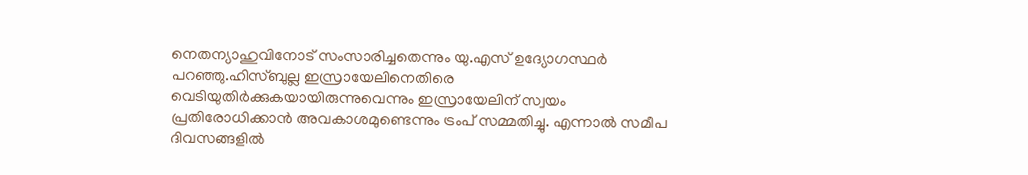നെതന്യാഹുവിനോട് സംസാരിച്ചതെന്നും യു.എസ് ഉദ്യോഗസ്ഥർ പറഞ്ഞു.ഹിസ്ബുല്ല ഇസ്രായേലിനെതിരെ വെടിയുതിർക്കുകയായിരുന്നുവെന്നും ഇസ്രായേലിന് സ്വയം പ്രതിരോധിക്കാൻ അവകാശമുണ്ടെന്നും ട്രംപ് സമ്മതിച്ചു. എന്നാൽ സമീപ ദിവസങ്ങളിൽ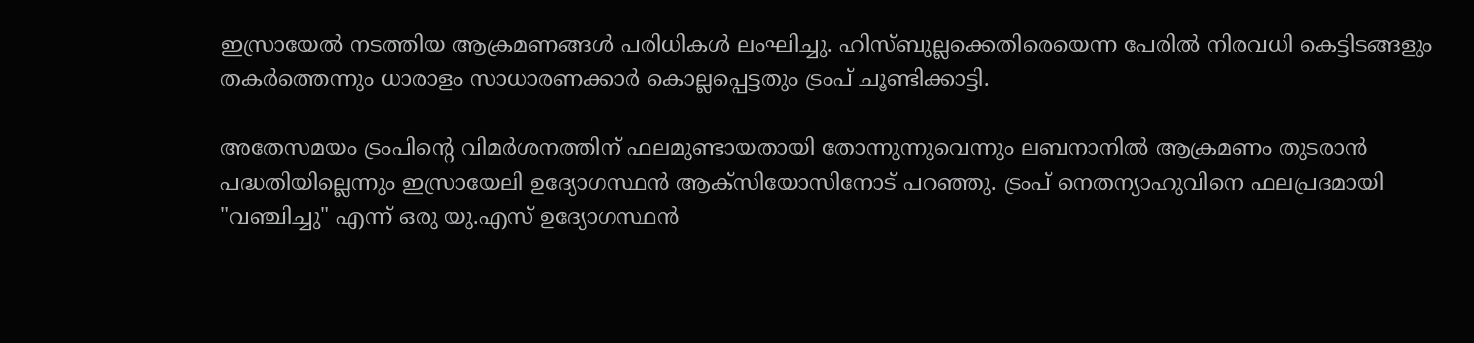ഇസ്രായേൽ നടത്തിയ ആക്രമണങ്ങൾ പരിധികൾ ലംഘിച്ചു. ഹിസ്ബുല്ലക്കെതിരെയെന്ന പേരിൽ നിരവധി കെട്ടിടങ്ങളും തകർത്തെന്നും ധാരാളം സാധാരണക്കാർ കൊല്ലപ്പെട്ടതും ട്രംപ് ചൂണ്ടിക്കാട്ടി.

അതേസമയം ട്രംപിന്‍റെ വിമർശനത്തിന് ഫലമുണ്ടായതായി തോന്നുന്നുവെന്നും ലബനാനിൽ ആക്രമണം തുടരാൻ പദ്ധതിയില്ലെന്നും ഇസ്രായേലി ഉദ്യോഗസ്ഥൻ ആക്‌സിയോസിനോട് പറഞ്ഞു. ട്രംപ് നെതന്യാഹുവിനെ ഫലപ്രദമായി "വഞ്ചിച്ചു" എന്ന് ഒരു യു.എസ് ഉദ്യോഗസ്ഥൻ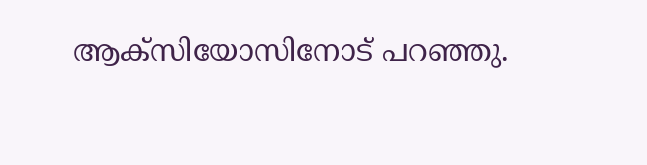ആക്‌സിയോസിനോട് പറഞ്ഞു.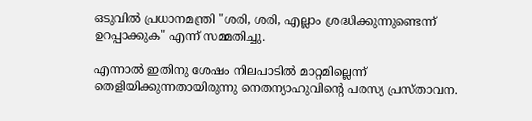ഒടുവിൽ പ്രധാനമന്ത്രി "ശരി, ശരി, എല്ലാം ശ്രദ്ധിക്കുന്നുണ്ടെന്ന് ഉറപ്പാക്കുക" എന്ന് സമ്മതിച്ചു.

എന്നാൽ ഇതിനു ശേഷം നിലപാടിൽ മാറ്റമില്ലെന്ന് തെളിയിക്കുന്നതായിരുന്നു നെതന്യാഹുവിന്റെ പരസ്യ പ്രസ്താവന.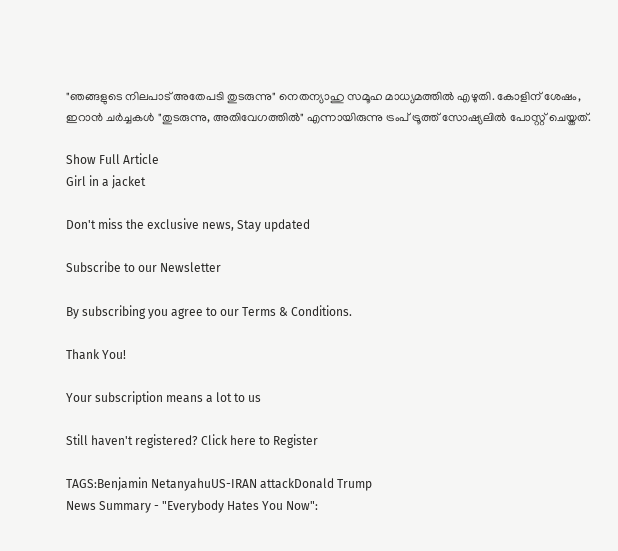"ഞങ്ങളുടെ നിലപാട് അതേപടി തുടരുന്നു" നെതന്യാഹു സമൂഹ മാധ്യമത്തിൽ എഴുതി. കോളിന് ശേഷം, ഇറാൻ ചർച്ചകൾ "തുടരുന്നു, അതിവേഗത്തിൽ" എന്നായിരുന്നു ട്രംപ് ട്രൂത്ത് സോഷ്യലിൽ പോസ്റ്റ് ചെയ്തത്.

Show Full Article
Girl in a jacket

Don't miss the exclusive news, Stay updated

Subscribe to our Newsletter

By subscribing you agree to our Terms & Conditions.

Thank You!

Your subscription means a lot to us

Still haven't registered? Click here to Register

TAGS:Benjamin NetanyahuUS-IRAN attackDonald Trump
News Summary - "Everybody Hates You Now":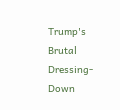Trump's Brutal Dressing-Down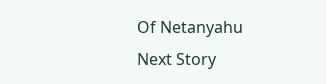Of Netanyahu
Next Story